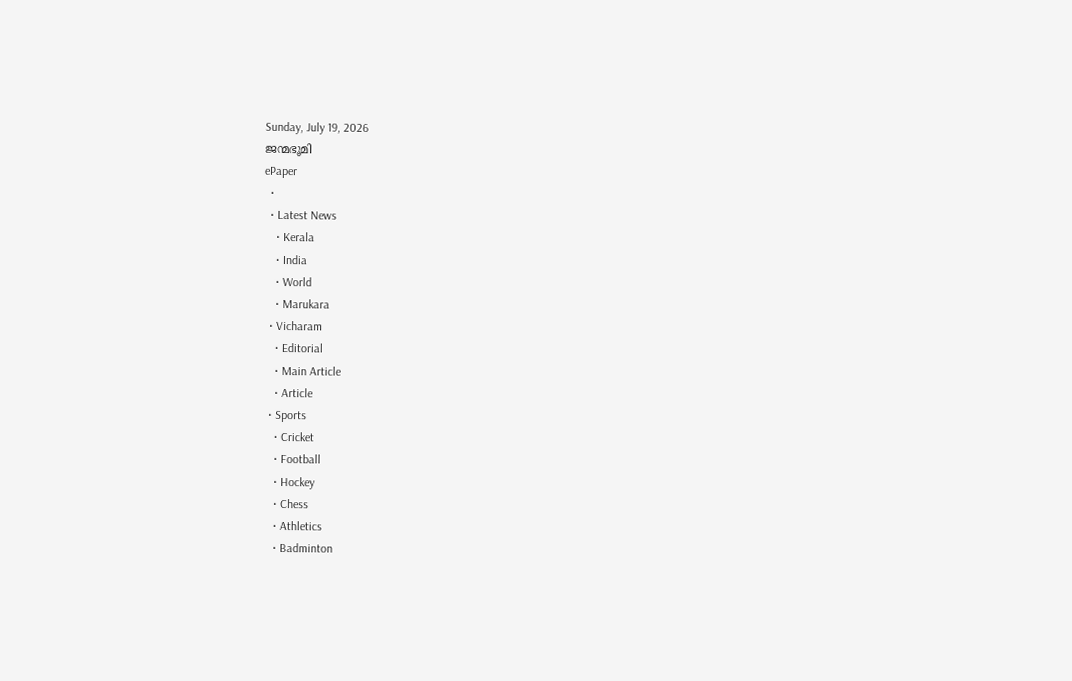Sunday, July 19, 2026
ജന്മഭൂമി
ePaper
  •
  • Latest News
    • Kerala
    • India
    • World
    • Marukara
  • Vicharam
    • Editorial
    • Main Article
    • Article
  • Sports
    • Cricket
    • Football
    • Hockey
    • Chess
    • Athletics
    • Badminton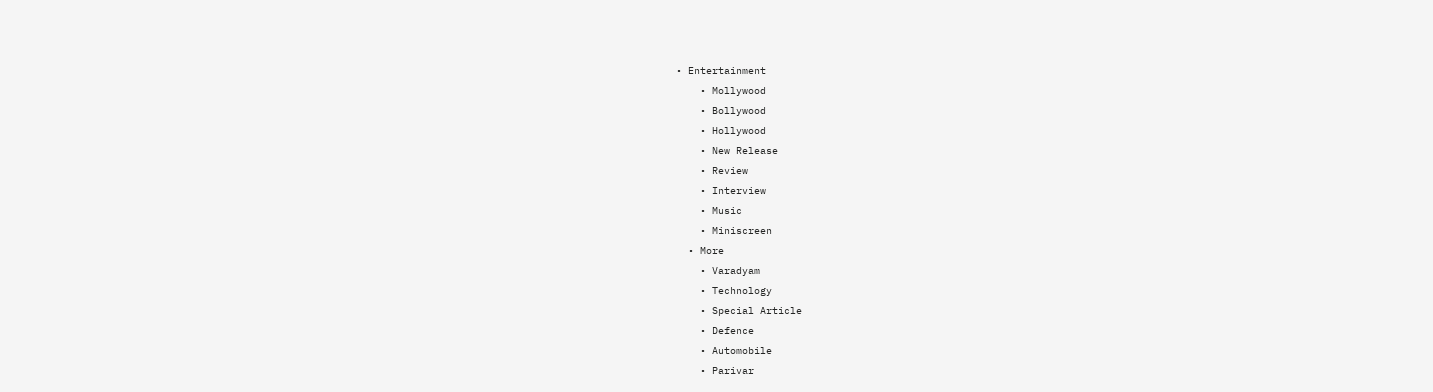• Entertainment
    • Mollywood
    • Bollywood
    • Hollywood
    • New Release
    • Review
    • Interview
    • Music
    • Miniscreen
  • More
    • Varadyam
    • Technology
    • Special Article
    • Defence
    • Automobile
    • Parivar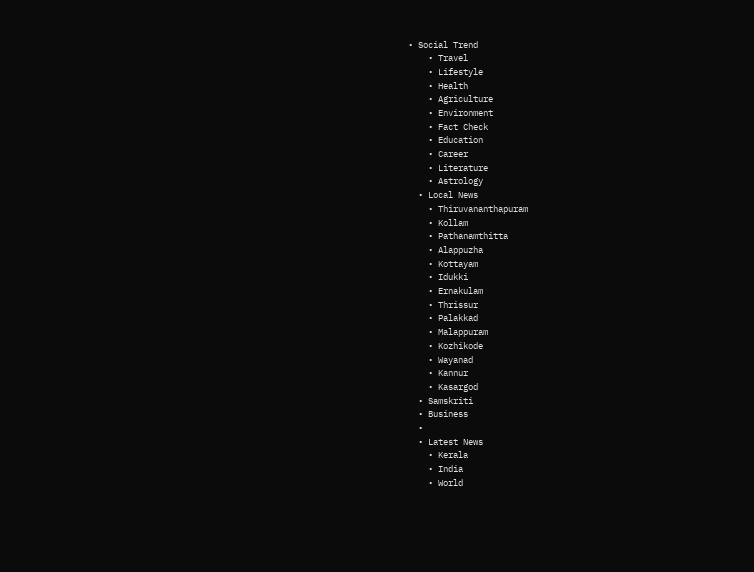• Social Trend
    • Travel
    • Lifestyle
    • Health
    • Agriculture
    • Environment
    • Fact Check
    • Education
    • Career
    • Literature
    • Astrology
  • Local News
    • Thiruvananthapuram
    • Kollam
    • Pathanamthitta
    • Alappuzha
    • Kottayam
    • Idukki
    • Ernakulam
    • Thrissur
    • Palakkad
    • Malappuram
    • Kozhikode
    • Wayanad
    • Kannur
    • Kasargod
  • Samskriti
  • Business
  •
  • Latest News
    • Kerala
    • India
    • World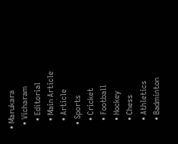• Marukara
  • Vicharam
    • Editorial
    • Main Article
    • Article
  • Sports
    • Cricket
    • Football
    • Hockey
    • Chess
    • Athletics
    • Badminton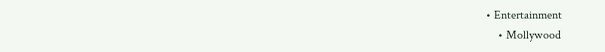• Entertainment
    • Mollywood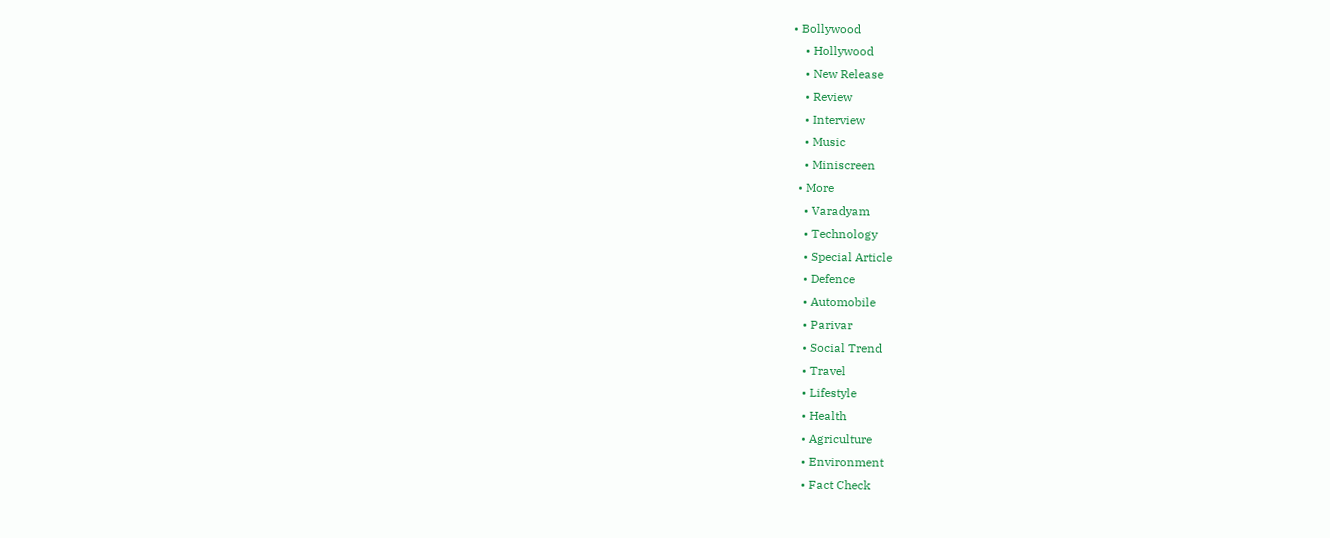• Bollywood
    • Hollywood
    • New Release
    • Review
    • Interview
    • Music
    • Miniscreen
  • More
    • Varadyam
    • Technology
    • Special Article
    • Defence
    • Automobile
    • Parivar
    • Social Trend
    • Travel
    • Lifestyle
    • Health
    • Agriculture
    • Environment
    • Fact Check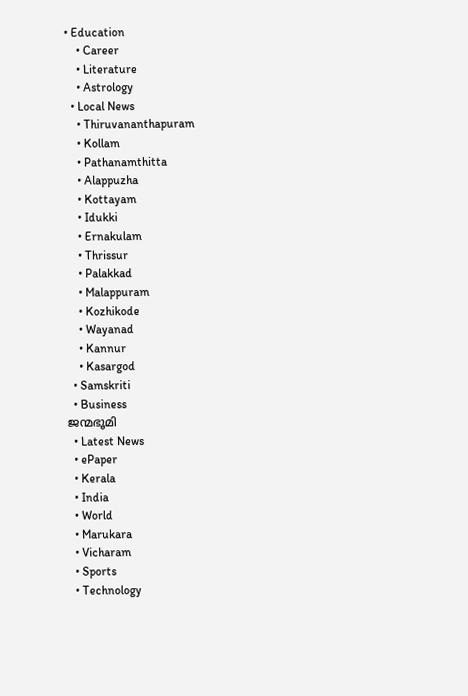• Education
    • Career
    • Literature
    • Astrology
  • Local News
    • Thiruvananthapuram
    • Kollam
    • Pathanamthitta
    • Alappuzha
    • Kottayam
    • Idukki
    • Ernakulam
    • Thrissur
    • Palakkad
    • Malappuram
    • Kozhikode
    • Wayanad
    • Kannur
    • Kasargod
  • Samskriti
  • Business
ജന്മഭൂമി
  • Latest News
  • ePaper
  • Kerala
  • India
  • World
  • Marukara
  • Vicharam
  • Sports
  • Technology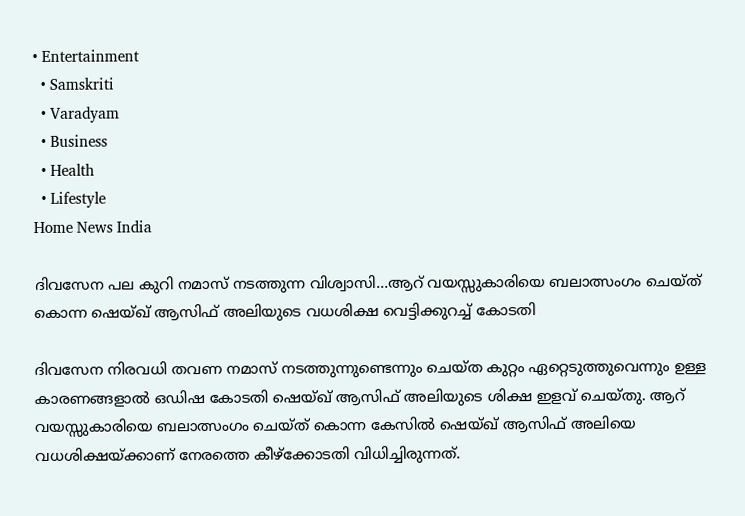• Entertainment
  • Samskriti
  • Varadyam
  • Business
  • Health
  • Lifestyle
Home News India

ദിവസേന പല കുറി നമാസ് നടത്തുന്ന വിശ്വാസി…ആറ് വയസ്സുകാരിയെ ബലാത്സംഗം ചെയ്ത് കൊന്ന ഷെയ്ഖ് ആസിഫ് അലിയുടെ വധശിക്ഷ വെട്ടിക്കുറച്ച് കോടതി

ദിവസേന നിരവധി തവണ നമാസ് നടത്തുന്നുണ്ടെന്നും ചെയ്ത കുറ്റം ഏറ്റെടുത്തുവെന്നും ഉള്ള കാരണങ്ങളാല്‍ ഒഡിഷ കോടതി ഷെയ്ഖ് ആസിഫ് അലിയുടെ ശിക്ഷ ഇളവ് ചെയ്തു. ആറ് വയസ്സുകാരിയെ ബലാത്സംഗം ചെയ്ത് കൊന്ന കേസില്‍ ഷെയ്ഖ് ആസിഫ് അലിയെ വധശിക്ഷയ്‌ക്കാണ് നേരത്തെ കീഴ്‌ക്കോടതി വിധിച്ചിരുന്നത്.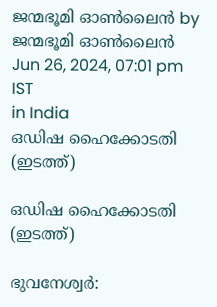ജന്മഭൂമി ഓണ്‍ലൈന്‍ by ജന്മഭൂമി ഓണ്‍ലൈന്‍
Jun 26, 2024, 07:01 pm IST
in India
ഒഡിഷ ഹൈക്കോടതി (ഇടത്ത്)

ഒഡിഷ ഹൈക്കോടതി (ഇടത്ത്)

ഭുവനേശ്വര്‍: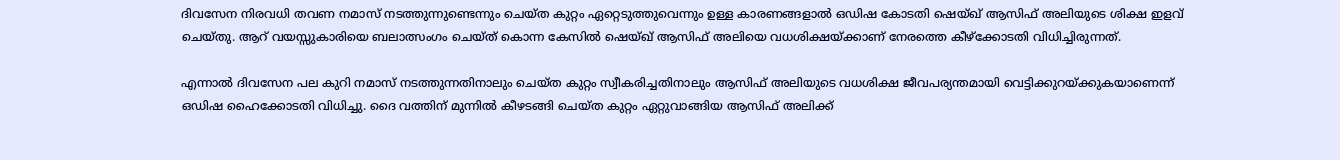ദിവസേന നിരവധി തവണ നമാസ് നടത്തുന്നുണ്ടെന്നും ചെയ്ത കുറ്റം ഏറ്റെടുത്തുവെന്നും ഉള്ള കാരണങ്ങളാല്‍ ഒഡിഷ കോടതി ഷെയ്ഖ് ആസിഫ് അലിയുടെ ശിക്ഷ ഇളവ് ചെയ്തു. ആറ് വയസ്സുകാരിയെ ബലാത്സംഗം ചെയ്ത് കൊന്ന കേസില്‍ ഷെയ്ഖ് ആസിഫ് അലിയെ വധശിക്ഷയ്‌ക്കാണ് നേരത്തെ കീഴ്‌ക്കോടതി വിധിച്ചിരുന്നത്.

എന്നാല്‍ ദിവസേന പല കുറി നമാസ് നടത്തുന്നതിനാലും ചെയ്ത കുറ്റം സ്വീകരിച്ചതിനാലും ആസിഫ് അലിയുടെ വധശിക്ഷ ജീവപര്യന്തമായി വെട്ടിക്കുറയ്‌ക്കുകയാണെന്ന് ഒഡിഷ ഹൈക്കോടതി വിധിച്ചു. ദൈ വത്തിന് മുന്നില്‍ കീഴടങ്ങി ചെയ്ത കുറ്റം ഏറ്റുവാങ്ങിയ ആസിഫ് അലിക്ക്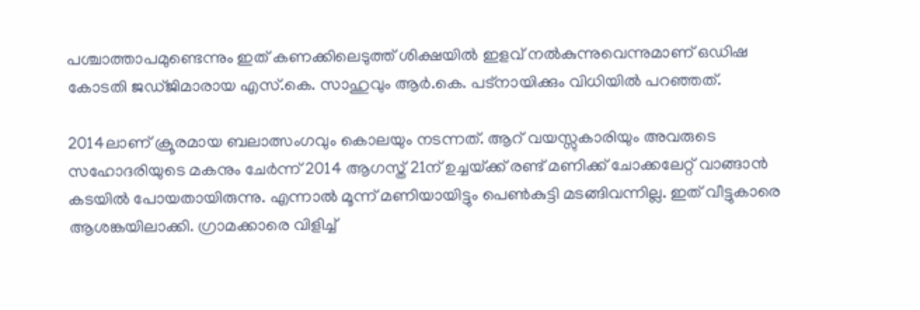പശ്ചാത്താപമുണ്ടെന്നും ഇത് കണക്കിലെടുത്ത് ശിക്ഷയില്‍ ഇളവ് നല്‍കുന്നുവെന്നുമാണ് ഒഡിഷ കോടതി ജഡ്ജിമാരായ എസ്.കെ. സാഹുവും ആര്‍.കെ. പട്നായിക്കും വിധിയില്‍ പറഞ്ഞത്.

2014ലാണ് ക്രൂരമായ ബലാത്സംഗവും കൊലയും നടന്നത്. ആറ് വയസ്സുകാരിയും അവരുടെ സഹോദരിയുടെ മകനും ചേര്‍ന്ന് 2014 ആഗസ്ത് 21ന് ഉച്ചയ്‌ക്ക് രണ്ട് മണിക്ക് ചോക്കലേറ്റ് വാങ്ങാന്‍ കടയില്‍ പോയതായിരുന്നു. എന്നാല്‍ മൂന്ന് മണിയായിട്ടും പെണ്‍കുട്ടി മടങ്ങിവന്നില്ല. ഇത് വീട്ടുകാരെ ആശങ്കയിലാക്കി. ഗ്രാമക്കാരെ വിളിച്ച്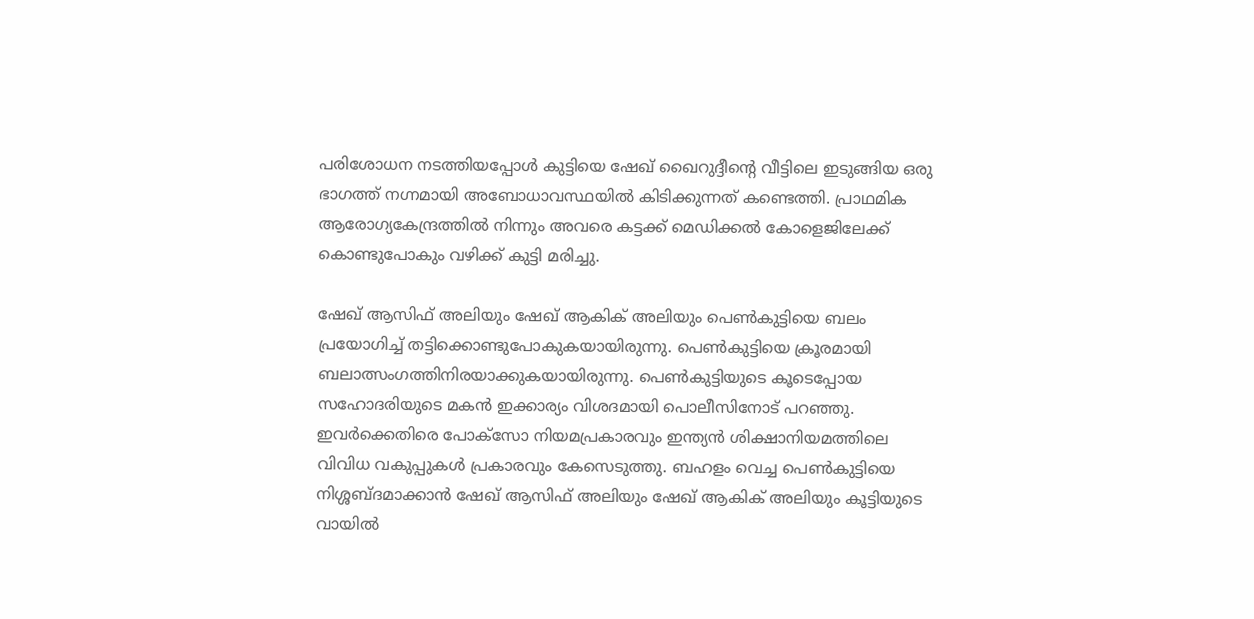പരിശോധന നടത്തിയപ്പോള്‍ കുട്ടിയെ ഷേഖ് ഖൈറുദ്ദീന്റെ വീട്ടിലെ ഇടുങ്ങിയ ഒരു ഭാഗത്ത് നഗ്നമായി അബോധാവസ്ഥയില്‍ കിടിക്കുന്നത് കണ്ടെത്തി. പ്രാഥമിക ആരോഗ്യകേന്ദ്രത്തില്‍ നിന്നും അവരെ കട്ടക്ക് മെഡിക്കല്‍ കോളെജിലേക്ക് കൊണ്ടുപോകും വഴിക്ക് കുട്ടി മരിച്ചു.

ഷേഖ് ആസിഫ് അലിയും ഷേഖ് ആകിക് അലിയും പെണ്‍കുട്ടിയെ ബലം പ്രയോഗിച്ച് തട്ടിക്കൊണ്ടുപോകുകയായിരുന്നു. പെണ്‍കുട്ടിയെ ക്രൂരമായി ബലാത്സംഗത്തിനിരയാക്കുകയായിരുന്നു. പെണ്‍കുട്ടിയുടെ കൂടെപ്പോയ സഹോദരിയുടെ മകന്‍ ഇക്കാര്യം വിശദമായി പൊലീസിനോട് പറഞ്ഞു. ഇവര്‍ക്കെതിരെ പോക്സോ നിയമപ്രകാരവും ഇന്ത്യന്‍ ശിക്ഷാനിയമത്തിലെ വിവിധ വകുപ്പുകള്‍ പ്രകാരവും കേസെടുത്തു. ബഹളം വെച്ച പെണ്‍കുട്ടിയെ നിശ്ശബ്ദമാക്കാന്‍ ഷേഖ് ആസിഫ് അലിയും ഷേഖ് ആകിക് അലിയും കൂട്ടിയുടെ വായില്‍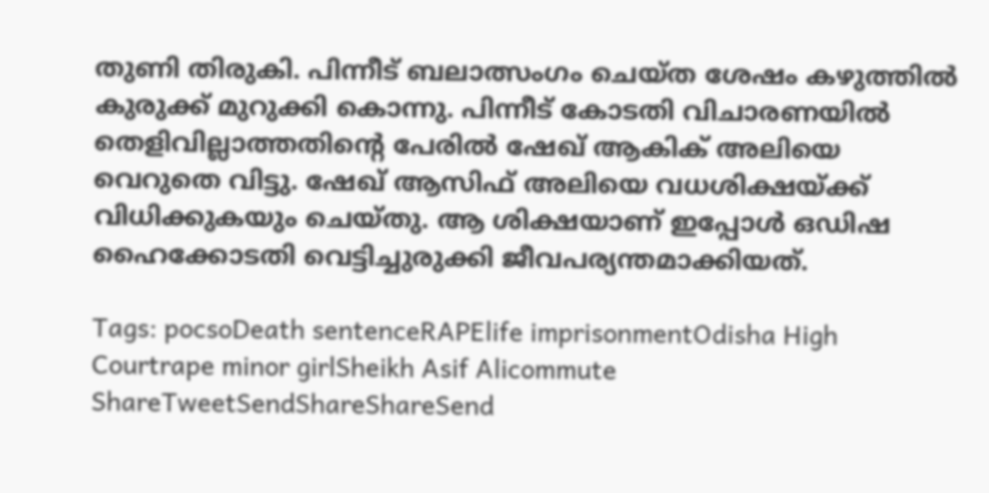തുണി തിരുകി. പിന്നീട് ബലാത്സംഗം ചെയ്ത ശേഷം കഴുത്തില്‍ കുരുക്ക് മുറുക്കി കൊന്നു. പിന്നീട് കോടതി വിചാരണയില്‍ തെളിവില്ലാത്തതിന്റെ പേരില്‍ ഷേഖ് ആകിക് അലിയെ വെറുതെ വിട്ടു. ഷേഖ് ആസിഫ് അലിയെ വധശിക്ഷയ്‌ക്ക് വിധിക്കുകയും ചെയ്തു. ആ ശിക്ഷയാണ് ഇപ്പോള്‍ ഒഡിഷ ഹൈക്കോടതി വെട്ടിച്ചുരുക്കി ജീവപര്യന്തമാക്കിയത്.

Tags: pocsoDeath sentenceRAPElife imprisonmentOdisha High Courtrape minor girlSheikh Asif Alicommute
ShareTweetSendShareShareSend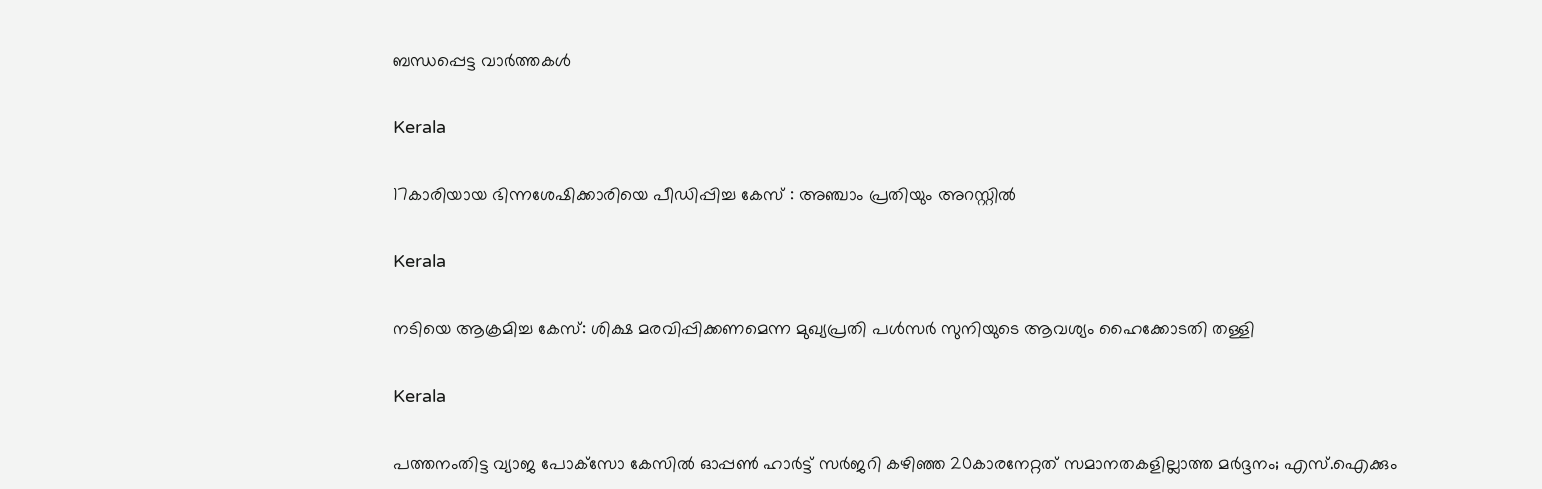ബന്ധപ്പെട്ട വാര്‍ത്തകള്‍

Kerala

17കാരിയായ ഭിന്നശേഷിക്കാരിയെ പീഡിപ്പിച്ച കേസ് : അഞ്ചാം പ്രതിയും അറസ്റ്റില്‍

Kerala

നടിയെ ആക്രമിച്ച കേസ്: ശിക്ഷ മരവിപ്പിക്കണമെന്ന മുഖ്യപ്രതി പള്‍സര്‍ സുനിയുടെ ആവശ്യം ഹൈക്കോടതി തള്ളി

Kerala

പത്തനംതിട്ട വ്യാജ പോക്‌സോ കേസില്‍ ഓപ്പൺ ഹാർട്ട് സർജറി കഴിഞ്ഞ 20കാരനേറ്റത് സമാനതകളില്ലാത്ത മർദ്ദനം; എസ്.ഐക്കും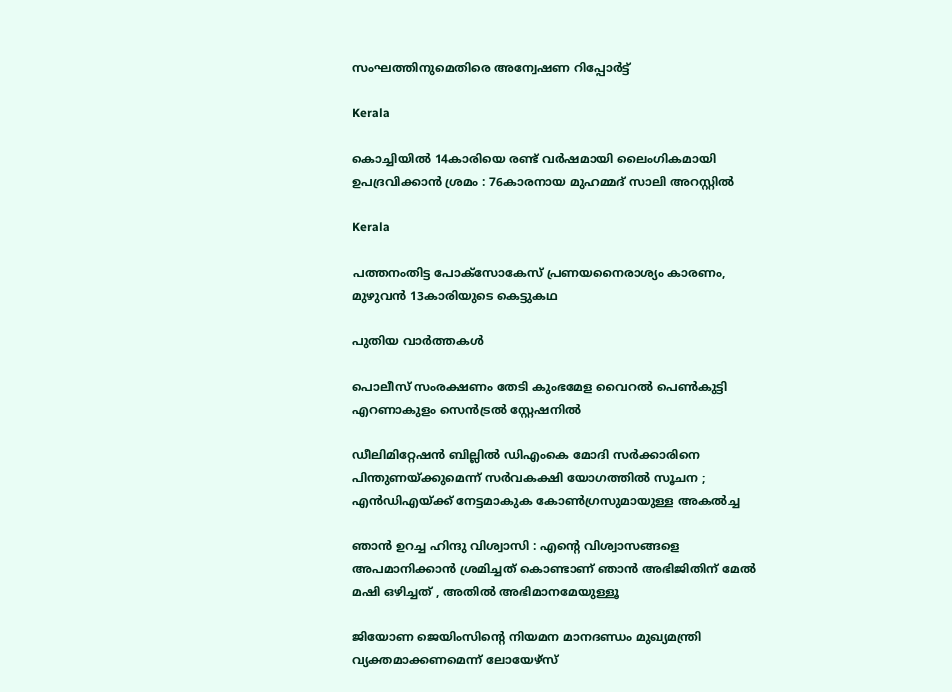സംഘത്തിനുമെതിരെ അന്വേഷണ റിപ്പോര്‍ട്ട്

Kerala

കൊച്ചിയിൽ 14കാരിയെ രണ്ട് വർഷമായി ലൈംഗികമായി ഉപദ്രവിക്കാൻ ശ്രമം : 76കാരനായ മുഹമ്മദ് സാലി അറസ്റ്റിൽ

Kerala

പത്തനംതിട്ട പോക്സോകേസ് പ്രണയനൈരാശ്യം കാരണം, മുഴുവൻ 13കാരിയുടെ കെട്ടുകഥ

പുതിയ വാര്‍ത്തകള്‍

പൊലീസ് സംരക്ഷണം തേടി കുംഭമേള വൈറല്‍ പെണ്‍കുട്ടി എറണാകുളം സെന്‍ട്രല്‍ സ്റ്റേഷനില്‍

ഡീലിമിറ്റേഷൻ ബില്ലിൽ ഡിഎംകെ മോദി സർക്കാരിനെ പിന്തുണയ്‌ക്കുമെന്ന് സർവകക്ഷി യോഗത്തിൽ സൂചന ; എൻഡിഎയ്‌ക്ക് നേട്ടമാകുക കോൺഗ്രസുമായുള്ള അകൽച്ച

ഞാൻ ഉറച്ച ഹിന്ദു വിശ്വാസി : എന്റെ വിശ്വാസങ്ങളെ അപമാനിക്കാൻ ശ്രമിച്ചത് കൊണ്ടാണ് ഞാൻ അഭിജിതിന് മേൽ മഷി ഒഴിച്ചത് , അതിൽ അഭിമാനമേയുള്ളൂ

ജിയോണ ജെയിംസിന്റെ നിയമന മാനദണ്ഡം മുഖ്യമന്ത്രി വ്യക്തമാക്കണമെന്ന് ലോയേഴ്‌സ്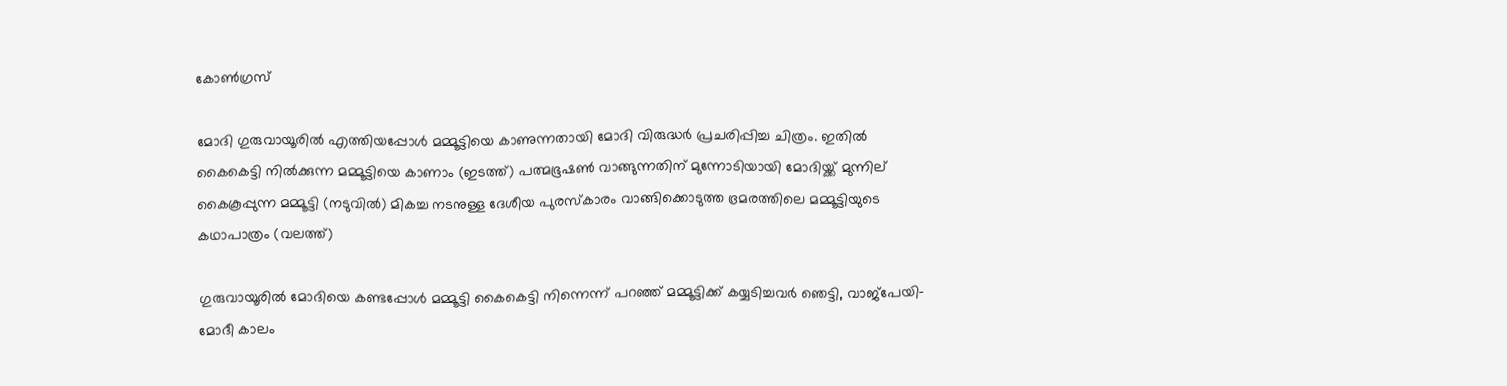കോണ്‍ഗ്രസ്

മോദി ഗുരുവായൂരില്‍ എത്തിയപ്പോള്‍ മമ്മൂട്ടിയെ കാണുന്നതായി മോദി വിരുദ്ധര്‍ പ്രചരിപ്പിച്ച ചിത്രം. ഇതില്‍ കൈകെട്ടി നില്‍ക്കുന്ന മമ്മൂട്ടിയെ കാണാം (ഇടത്ത്) പത്മഭൂഷണ്‍ വാങ്ങുന്നതിന് മുന്നോടിയായി മോദിയ്ക്ക് മുന്നില‍് കൈകൂപ്പുന്ന മമ്മൂട്ടി (നടുവില്‍) മികച്ച നടനുള്ള ദേശീയ പുരസ്കാരം വാങ്ങിക്കൊടുത്ത ഭ്രമരത്തിലെ മമ്മൂട്ടിയുടെ കഥാപാത്രം (വലത്ത്)

ഗുരുവായൂരില്‍ മോദിയെ കണ്ടപ്പോള്‍ മമ്മൂട്ടി കൈകെട്ടി നിന്നെന്ന് പറഞ്ഞ് മമ്മൂട്ടിക്ക് കയ്യടിച്ചവര്‍ ഞെട്ടി, വാജ്പേയി-മോദീ കാലം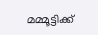മമ്മൂട്ടിക്ക്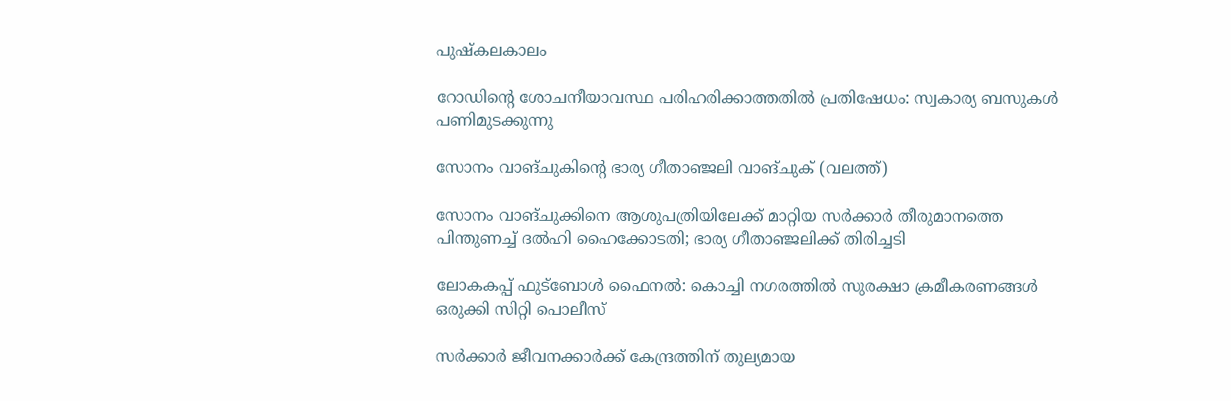പുഷ്കലകാലം

റോഡിന്റെ ശോചനീയാവസ്ഥ പരിഹരിക്കാത്തതില്‍ പ്രതിഷേധം: സ്വകാര്യ ബസുകള്‍ പണിമുടക്കുന്നു

സോനം വാങ്ചുകിന്‍റെ ഭാര്യ ഗീതാഞ്ജലി വാങ്ചുക് (വലത്ത്)

സോനം വാങ്ചുക്കിനെ ആശുപത്രിയിലേക്ക് മാറ്റിയ സര്‍ക്കാര്‍ തീരുമാനത്തെ പിന്തുണച്ച് ദൽഹി ഹൈക്കോടതി; ഭാര്യ ഗീതാഞ്ജലിക്ക് തിരിച്ചടി

ലോകകപ്പ് ഫുട്‌ബോള്‍ ഫൈനല്‍: കൊച്ചി നഗരത്തില്‍ സുരക്ഷാ ക്രമീകരണങ്ങള്‍ ഒരുക്കി സിറ്റി പൊലീസ്

സര്‍ക്കാര്‍ ജീവനക്കാര്‍ക്ക് കേന്ദ്രത്തിന് തുല്യമായ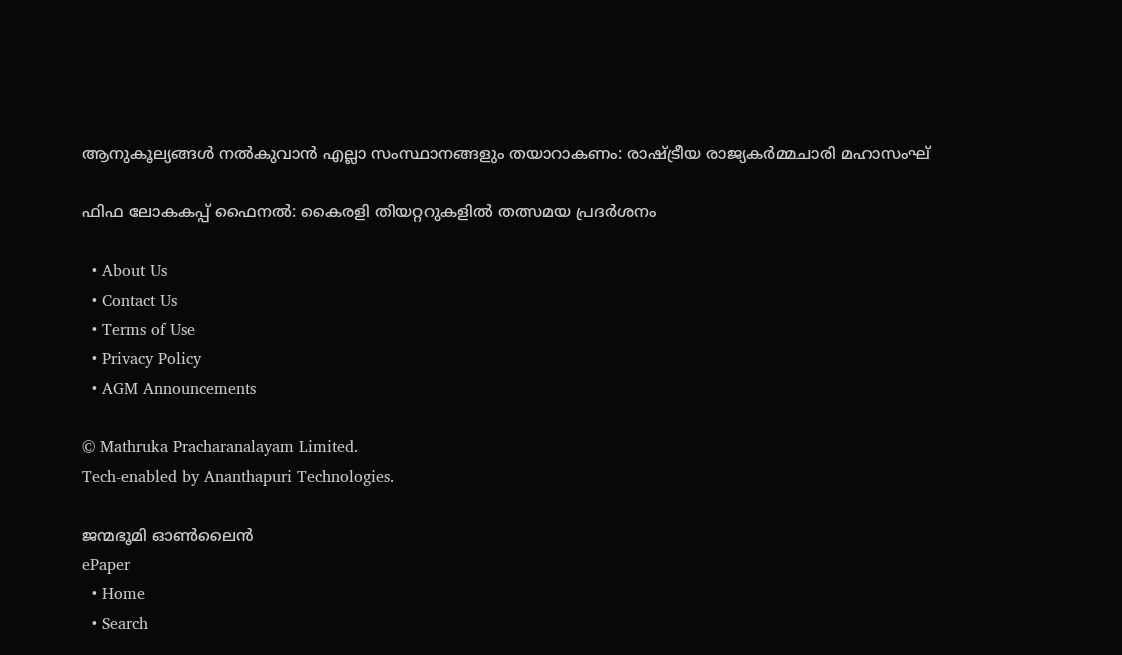ആനുകൂല്യങ്ങള്‍ നല്‍കുവാന്‍ എല്ലാ സംസ്ഥാനങ്ങളും തയാറാകണം: രാഷ്‌ട്രീയ രാജ്യകര്‍മ്മചാരി മഹാസംഘ്

ഫിഫ ലോകകപ്പ് ഫൈനൽ: കൈരളി തിയറ്ററുകളിൽ തത്സമയ പ്രദർശനം

  • About Us
  • Contact Us
  • Terms of Use
  • Privacy Policy
  • AGM Announcements

© Mathruka Pracharanalayam Limited.
Tech-enabled by Ananthapuri Technologies.

ജന്മഭൂമി ഓണ്‍ലൈന്‍
ePaper
  • Home
  • Search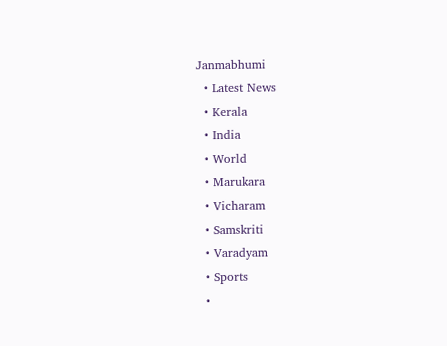Janmabhumi
  • Latest News
  • Kerala
  • India
  • World
  • Marukara
  • Vicharam
  • Samskriti
  • Varadyam
  • Sports
  •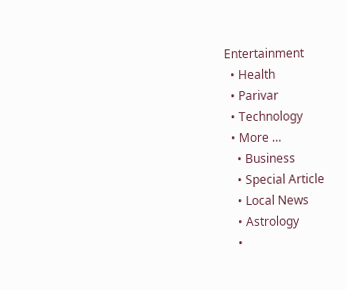Entertainment
  • Health
  • Parivar
  • Technology
  • More …
    • Business
    • Special Article
    • Local News
    • Astrology
    •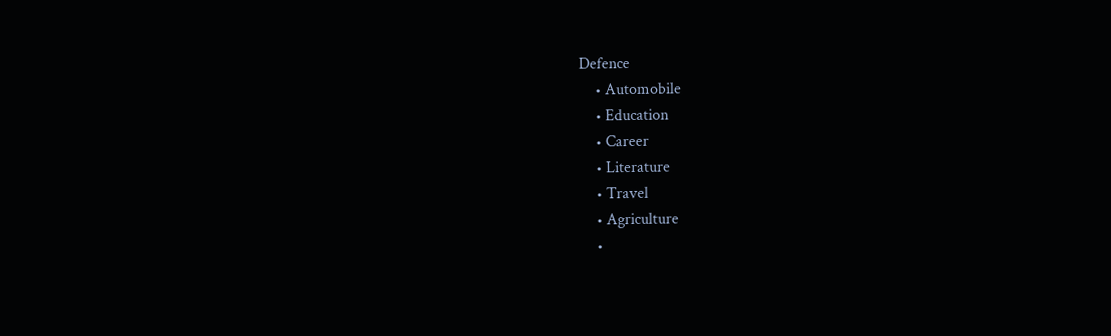Defence
    • Automobile
    • Education
    • Career
    • Literature
    • Travel
    • Agriculture
    •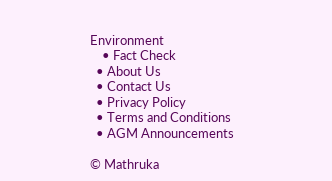Environment
    • Fact Check
  • About Us
  • Contact Us
  • Privacy Policy
  • Terms and Conditions
  • AGM Announcements

© Mathruka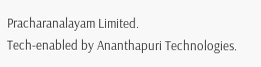Pracharanalayam Limited.
Tech-enabled by Ananthapuri Technologies.